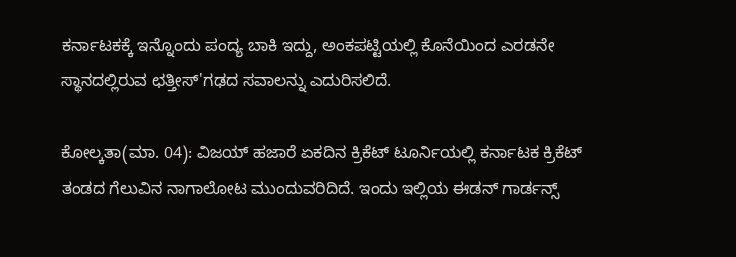ಕರ್ನಾಟಕಕ್ಕೆ ಇನ್ನೊಂದು ಪಂದ್ಯ ಬಾಕಿ ಇದ್ದು, ಅಂಕಪಟ್ಟಿಯಲ್ಲಿ ಕೊನೆಯಿಂದ ಎರಡನೇ ಸ್ಥಾನದಲ್ಲಿರುವ ಛತ್ತೀಸ್'ಗಢದ ಸವಾಲನ್ನು ಎದುರಿಸಲಿದೆ.

ಕೋಲ್ಕತಾ(ಮಾ. 04): ವಿಜಯ್ ಹಜಾರೆ ಏಕದಿನ ಕ್ರಿಕೆಟ್ ಟೂರ್ನಿಯಲ್ಲಿ ಕರ್ನಾಟಕ ಕ್ರಿಕೆಟ್ ತಂಡದ ಗೆಲುವಿನ ನಾಗಾಲೋಟ ಮುಂದುವರಿದಿದೆ. ಇಂದು ಇಲ್ಲಿಯ ಈಡನ್ ಗಾರ್ಡನ್ಸ್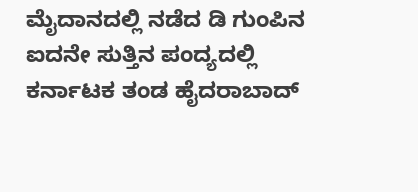ಮೈದಾನದಲ್ಲಿ ನಡೆದ ಡಿ ಗುಂಪಿನ ಐದನೇ ಸುತ್ತಿನ ಪಂದ್ಯದಲ್ಲಿ ಕರ್ನಾಟಕ ತಂಡ ಹೈದರಾಬಾದ್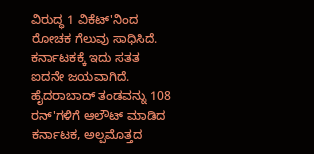ವಿರುದ್ಧ 1 ವಿಕೆಟ್'ನಿಂದ ರೋಚಕ ಗೆಲುವು ಸಾಧಿಸಿದೆ. ಕರ್ನಾಟಕಕ್ಕೆ ಇದು ಸತತ ಐದನೇ ಜಯವಾಗಿದೆ. ಹೈದರಾಬಾದ್ ತಂಡವನ್ನು 108 ರನ್'ಗಳಿಗೆ ಆಲೌಟ್ ಮಾಡಿದ ಕರ್ನಾಟಕ, ಅಲ್ಪಮೊತ್ತದ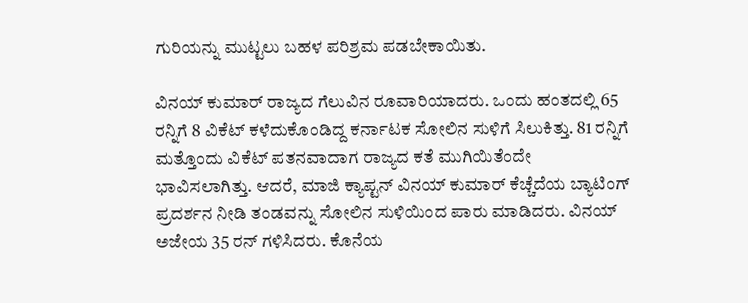ಗುರಿಯನ್ನು ಮುಟ್ಟಲು ಬಹಳ ಪರಿಶ್ರಮ ಪಡಬೇಕಾಯಿತು.

ವಿನಯ್ ಕುಮಾರ್ ರಾಜ್ಯದ ಗೆಲುವಿನ ರೂವಾರಿಯಾದರು. ಒಂದು ಹಂತದಲ್ಲಿ 65 ರನ್ನಿಗೆ 8 ವಿಕೆಟ್ ಕಳೆದುಕೊಂಡಿದ್ದ ಕರ್ನಾಟಕ ಸೋಲಿನ ಸುಳಿಗೆ ಸಿಲುಕಿತ್ತು. 81 ರನ್ನಿಗೆ ಮತ್ತೊಂದು ವಿಕೆಟ್ ಪತನವಾದಾಗ ರಾಜ್ಯದ ಕತೆ ಮುಗಿಯಿತೆಂದೇ ಭಾವಿಸಲಾಗಿತ್ತು. ಆದರೆ, ಮಾಜಿ ಕ್ಯಾಪ್ಟನ್ ವಿನಯ್ ಕುಮಾರ್ ಕೆಚ್ಚೆದೆಯ ಬ್ಯಾಟಿಂಗ್ ಪ್ರದರ್ಶನ ನೀಡಿ ತಂಡವನ್ನು ಸೋಲಿನ ಸುಳಿಯಿಂದ ಪಾರು ಮಾಡಿದರು. ವಿನಯ್ ಅಜೇಯ 35 ರನ್ ಗಳಿಸಿದರು. ಕೊನೆಯ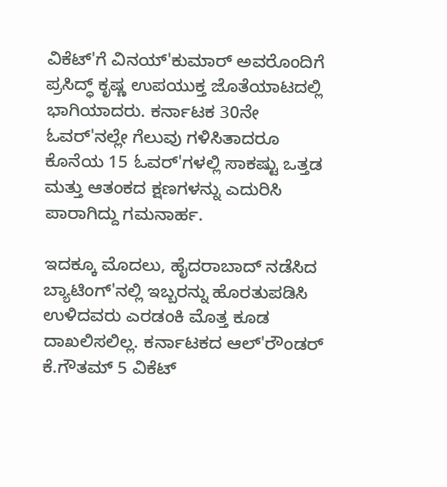ವಿಕೆಟ್'ಗೆ ವಿನಯ್'ಕುಮಾರ್ ಅವರೊಂದಿಗೆ ಪ್ರಸಿದ್ಧ್ ಕೃಷ್ಣ ಉಪಯುಕ್ತ ಜೊತೆಯಾಟದಲ್ಲಿ ಭಾಗಿಯಾದರು. ಕರ್ನಾಟಕ 30ನೇ ಓವರ್'ನಲ್ಲೇ ಗೆಲುವು ಗಳಿಸಿತಾದರೂ ಕೊನೆಯ 15 ಓವರ್'ಗಳಲ್ಲಿ ಸಾಕಷ್ಟು ಒತ್ತಡ ಮತ್ತು ಆತಂಕದ ಕ್ಷಣಗಳನ್ನು ಎದುರಿಸಿ ಪಾರಾಗಿದ್ದು ಗಮನಾರ್ಹ.

ಇದಕ್ಕೂ ಮೊದಲು, ಹೈದರಾಬಾದ್ ನಡೆಸಿದ ಬ್ಯಾಟಿಂಗ್'ನಲ್ಲಿ ಇಬ್ಬರನ್ನು ಹೊರತುಪಡಿಸಿ ಉಳಿದವರು ಎರಡಂಕಿ ಮೊತ್ತ ಕೂಡ ದಾಖಲಿಸಲಿಲ್ಲ. ಕರ್ನಾಟಕದ ಆಲ್'ರೌಂಡರ್ ಕೆ.ಗೌತಮ್ 5 ವಿಕೆಟ್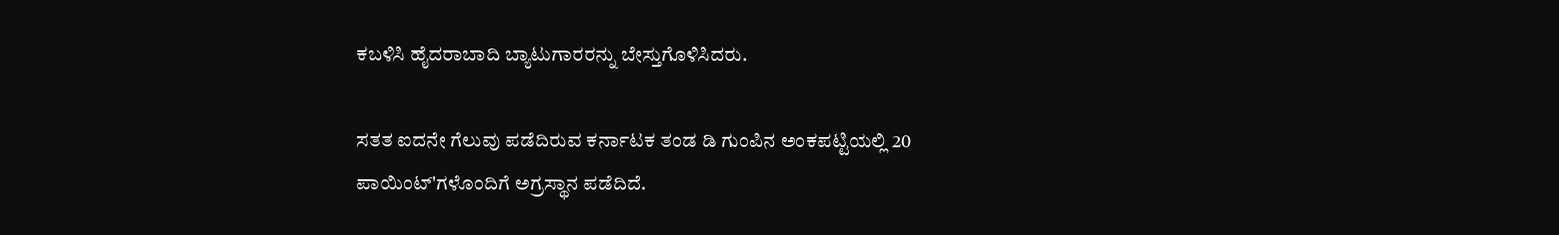ಕಬಳಿಸಿ ಹೈದರಾಬಾದಿ ಬ್ಯಾಟುಗಾರರನ್ನು ಬೇಸ್ತುಗೊಳಿಸಿದರು.

ಸತತ ಐದನೇ ಗೆಲುವು ಪಡೆದಿರುವ ಕರ್ನಾಟಕ ತಂಡ ಡಿ ಗುಂಪಿನ ಅಂಕಪಟ್ಟಿಯಲ್ಲಿ 20 ಪಾಯಿಂಟ್'ಗಳೊಂದಿಗೆ ಅಗ್ರಸ್ಥಾನ ಪಡೆದಿದೆ.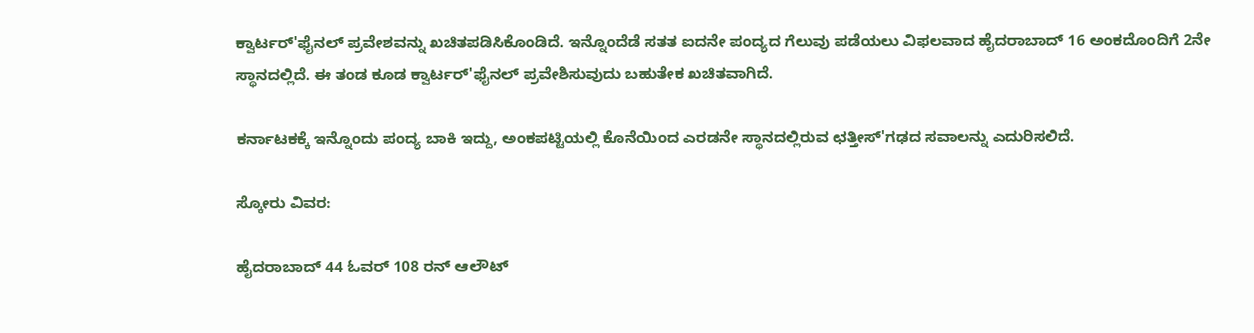ಕ್ವಾರ್ಟರ್'ಫೈನಲ್ ಪ್ರವೇಶವನ್ನು ಖಚಿತಪಡಿಸಿಕೊಂಡಿದೆ. ಇನ್ನೊಂದೆಡೆ ಸತತ ಐದನೇ ಪಂದ್ಯದ ಗೆಲುವು ಪಡೆಯಲು ವಿಫಲವಾದ ಹೈದರಾಬಾದ್ 16 ಅಂಕದೊಂದಿಗೆ 2ನೇ ಸ್ಥಾನದಲ್ಲಿದೆ. ಈ ತಂಡ ಕೂಡ ಕ್ವಾರ್ಟರ್'ಫೈನಲ್ ಪ್ರವೇಶಿಸುವುದು ಬಹುತೇಕ ಖಚಿತವಾಗಿದೆ.

ಕರ್ನಾಟಕಕ್ಕೆ ಇನ್ನೊಂದು ಪಂದ್ಯ ಬಾಕಿ ಇದ್ದು, ಅಂಕಪಟ್ಟಿಯಲ್ಲಿ ಕೊನೆಯಿಂದ ಎರಡನೇ ಸ್ಥಾನದಲ್ಲಿರುವ ಛತ್ತೀಸ್'ಗಢದ ಸವಾಲನ್ನು ಎದುರಿಸಲಿದೆ.

ಸ್ಕೋರು ವಿವರ:

ಹೈದರಾಬಾದ್ 44 ಓವರ್ 108 ರನ್ ಆಲೌಟ್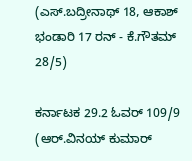(ಎಸ್.ಬದ್ರೀನಾಥ್ 18, ಆಕಾಶ್ ಭಂಡಾರಿ 17 ರನ್ - ಕೆ.ಗೌತಮ್ 28/5)

ಕರ್ನಾಟಕ 29.2 ಓವರ್ 109/9
(ಆರ್.ವಿನಯ್ ಕುಮಾರ್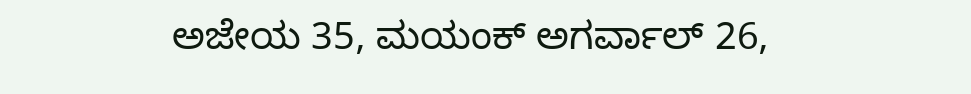ಅಜೇಯ 35, ಮಯಂಕ್ ಅಗರ್ವಾಲ್ 26,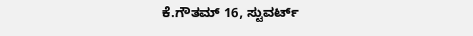ಕೆ.ಗೌತಮ್ 16, ಸ್ಟುವರ್ಟ್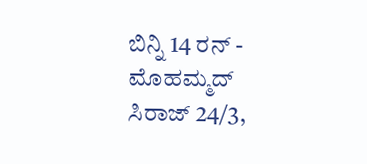ಬಿನ್ನಿ 14 ರನ್ - ಮೊಹಮ್ಮದ್ ಸಿರಾಜ್ 24/3,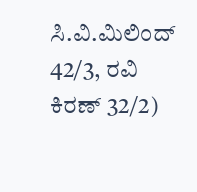ಸಿ.ವಿ.ಮಿಲಿಂದ್ 42/3, ರವಿ ಕಿರಣ್ 32/2)